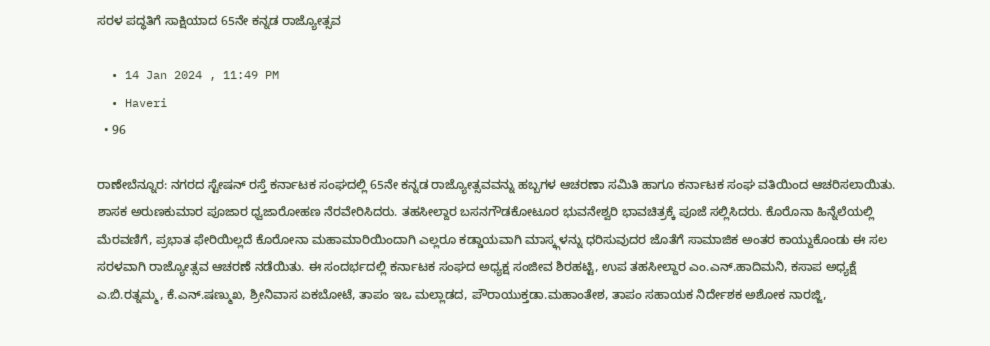ಸರಳ ಪದ್ಧತಿಗೆ ಸಾಕ್ಷಿಯಾದ 65ನೇ ಕನ್ನಡ ರಾಜ್ಯೋತ್ಸವ

  • 14 Jan 2024 , 11:49 PM
  • Haveri
  • 96

ರಾಣೇಬೆನ್ನೂರ: ನಗರದ ಸ್ಟೇಷನ್ ರಸ್ತೆ ಕರ್ನಾಟಕ ಸಂಘದಲ್ಲಿ 65ನೇ ಕನ್ನಡ ರಾಜ್ಯೋತ್ಸವವನ್ನು ಹಬ್ಬಗಳ ಆಚರಣಾ ಸಮಿತಿ ಹಾಗೂ ಕರ್ನಾಟಕ ಸಂಘ ವತಿಯಿಂದ ಆಚರಿಸಲಾಯಿತು. ಶಾಸಕ ಅರುಣಕುಮಾರ ಪೂಜಾರ ಧ್ವಜಾರೋಹಣ ನೆರವೇರಿಸಿದರು. ತಹಸೀಲ್ದಾರ ಬಸನಗೌಡಕೋಟೂರ ಭುವನೇಶ್ವರಿ ಭಾವಚಿತ್ರಕ್ಕೆ ಪೂಜೆ ಸಲ್ಲಿಸಿದರು. ಕೊರೊನಾ ಹಿನ್ನೆಲೆಯಲ್ಲಿ ಮೆರವಣಿಗೆ, ಪ್ರಭಾತ ಫೇರಿಯಿಲ್ಲದೆ ಕೊರೋನಾ ಮಹಾಮಾರಿಯಿಂದಾಗಿ ಎಲ್ಲರೂ ಕಡ್ಡಾಯವಾಗಿ ಮಾಸ್ಕ್ಗಳನ್ನು ಧರಿಸುವುದರ ಜೊತೆಗೆ ಸಾಮಾಜಿಕ ಅಂತರ ಕಾಯ್ದುಕೊಂಡು ಈ ಸಲ ಸರಳವಾಗಿ ರಾಜ್ಯೋತ್ಸವ ಆಚರಣೆ ನಡೆಯಿತು. ಈ ಸಂದರ್ಭದಲ್ಲಿ ಕರ್ನಾಟಕ ಸಂಘದ ಅಧ್ಯಕ್ಷ ಸಂಜೀವ ಶಿರಹಟ್ಟಿ, ಉಪ ತಹಸೀಲ್ದಾರ ಎಂ.ಎನ್.ಹಾದಿಮನಿ, ಕಸಾಪ ಅಧ್ಯಕ್ಷೆ ಎ.ಬಿ.ರತ್ನಮ್ಮ, ಕೆ.ಎನ್.ಷಣ್ಮುಖ, ಶ್ರೀನಿವಾಸ ಏಕಬೋಟೆ, ತಾಪಂ ಇಒ ಮಲ್ಲಾಡದ, ಪೌರಾಯುಕ್ತಡಾ.ಮಹಾಂತೇಶ, ತಾಪಂ ಸಹಾಯಕ ನಿರ್ದೇಶಕ ಅಶೋಕ ನಾರಜ್ಜಿ,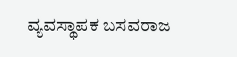ವ್ಯವಸ್ಥಾಪಕ ಬಸವರಾಜ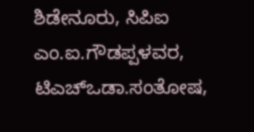ಶಿಡೇನೂರು, ಸಿಪಿಐ ಎಂ.ಐ.ಗೌಡಪ್ಪಳವರ, ಟಿಎಚ್‌ಒಡಾ.ಸಂತೋಷ,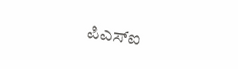ಪಿಎಸ್‌ಐ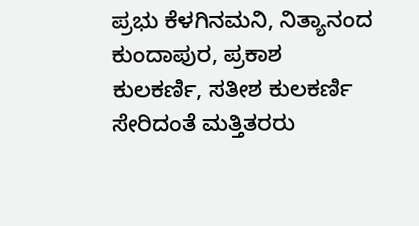ಪ್ರಭು ಕೆಳಗಿನಮನಿ, ನಿತ್ಯಾನಂದ ಕುಂದಾಪುರ, ಪ್ರಕಾಶ ಕುಲಕರ್ಣಿ, ಸತೀಶ ಕುಲಕರ್ಣಿ ಸೇರಿದಂತೆ ಮತ್ತಿತರರು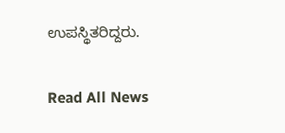ಉಪಸ್ಥಿತರಿದ್ದರು.

Read All News